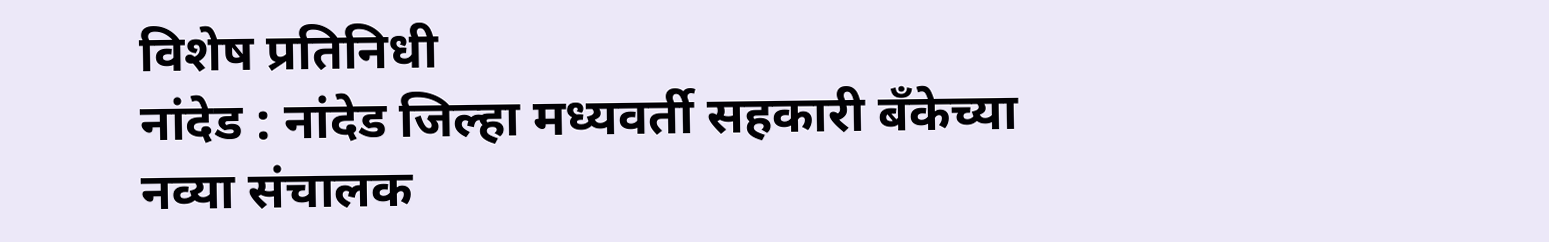विशेष प्रतिनिधी
नांदेड : नांदेड जिल्हा मध्यवर्ती सहकारी बँकेच्या नव्या संचालक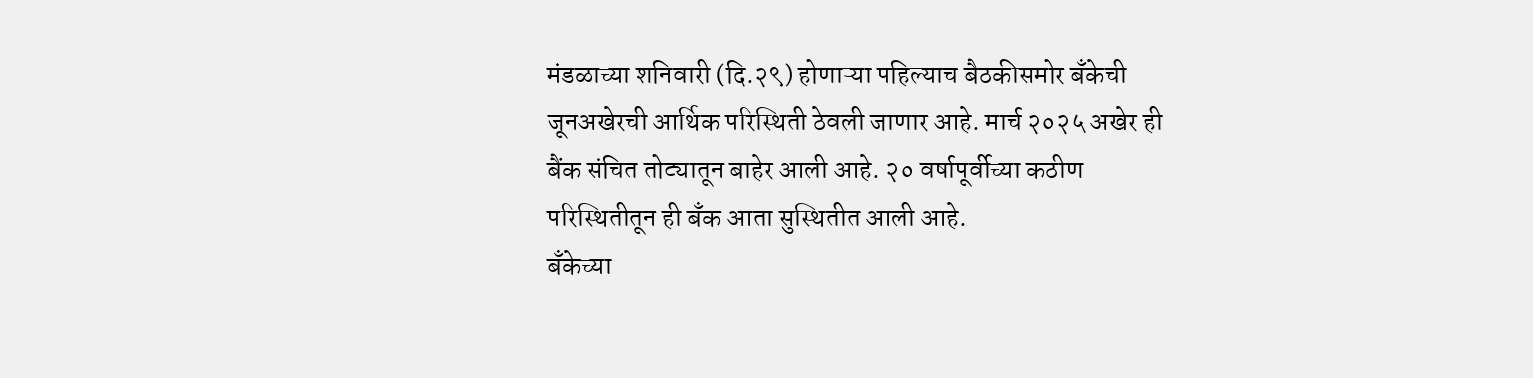मंडळाच्या शनिवारी (दि.२९) होणाऱ्या पहिल्याच बैठकीसमोर बँकेची जूनअखेरची आर्थिक परिस्थिती ठेवली जाणार आहे. मार्च २०२५ अखेर ही बैंक संचित तोट्यातून बाहेर आली आहे. २० वर्षापूर्वीच्या कठीण परिस्थितीतून ही बँक आता सुस्थितीत आली आहे.
बँकेच्या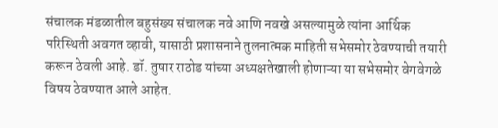संचालक मंडळातील बहुसंख्य संचालक नवे आणि नवखे असल्यामुळे त्यांना आर्थिक परिस्थिती अवगत व्हावी, यासाठी प्रशासनाने तुलनात्मक माहिती सभेसमोर ठेवण्याची तयारी करून ठेवली आहे. डॉ. तुषार राठोड यांच्या अध्यक्षतेखाली होणाऱ्या या सभेसमोर वेगवेगळे विषय ठेवण्यात आले आहेत.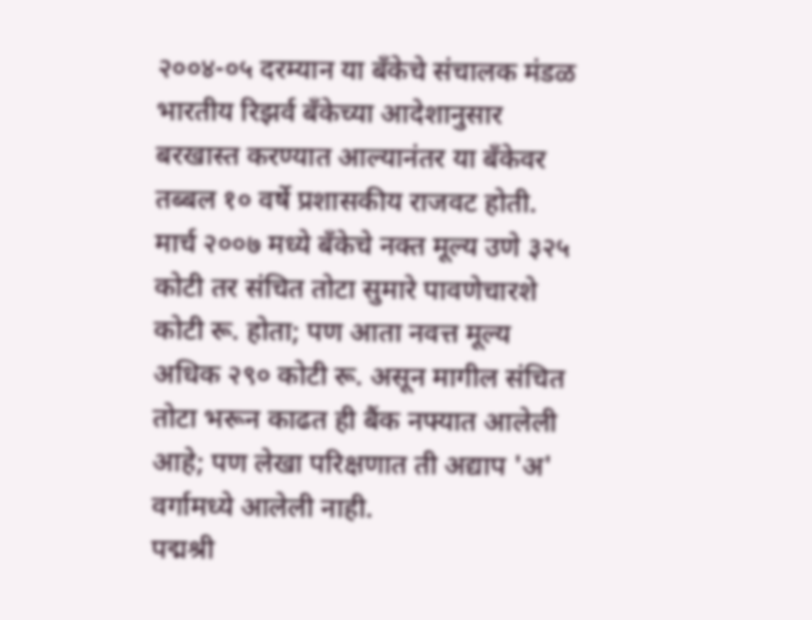२००४-०५ दरम्यान या बँकेचे संचालक मंडळ भारतीय रिझर्व बँकेच्या आदेशानुसार बरखास्त करण्यात आल्यानंतर या बँकेवर तब्बल १० वर्षे प्रशासकीय राजवट होती. मार्च २००७ मध्ये बँकेचे नक्त मूल्य उणे ३२५ कोटी तर संचित तोटा सुमारे पावणेचारशे कोटी रू. होता; पण आता नवत्त मूल्य अधिक २९० कोटी रू. असून मागील संचित तोटा भरून काढत ही बैंक नफ्यात आलेली आहे; पण लेखा परिक्षणात ती अद्याप 'अ' वर्गामध्ये आलेली नाही.
पद्मश्री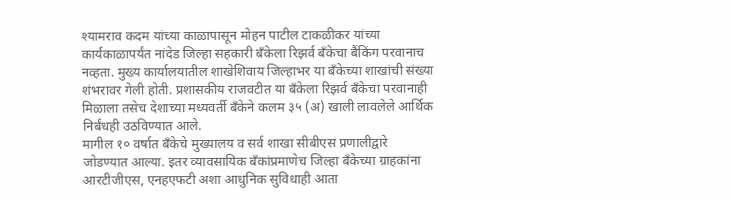श्यामराव कदम यांच्या काळापासून मोहन पाटील टाकळीकर यांच्या कार्यकाळापर्यंत नांदेड जिल्हा सहकारी बँकेला रिझर्व बँकेचा बैंकिंग परवानाच नव्हता. मुख्य कार्यालयातील शाखेशिवाय जिल्हाभर या बँकेच्या शाखांची संख्या शंभरावर गेली होती. प्रशासकीय राजवटीत या बँकेला रिझर्व बँकेचा परवानाही मिळाला तसेच देशाच्या मध्यवर्ती बँकेने कलम ३५ (अ) खाली लावलेले आर्थिक निर्बंधही उठविण्यात आले.
मागील १० वर्षात बँकेचे मुख्यालय व सर्व शाखा सीबीएस प्रणालीद्वारे जोडण्यात आल्या. इतर व्यावसायिक बँकांप्रमाणेच जिल्हा बँकेच्या ग्राहकांना आरटीजीएस, एनहएफटी अशा आधुनिक सुविधाही आता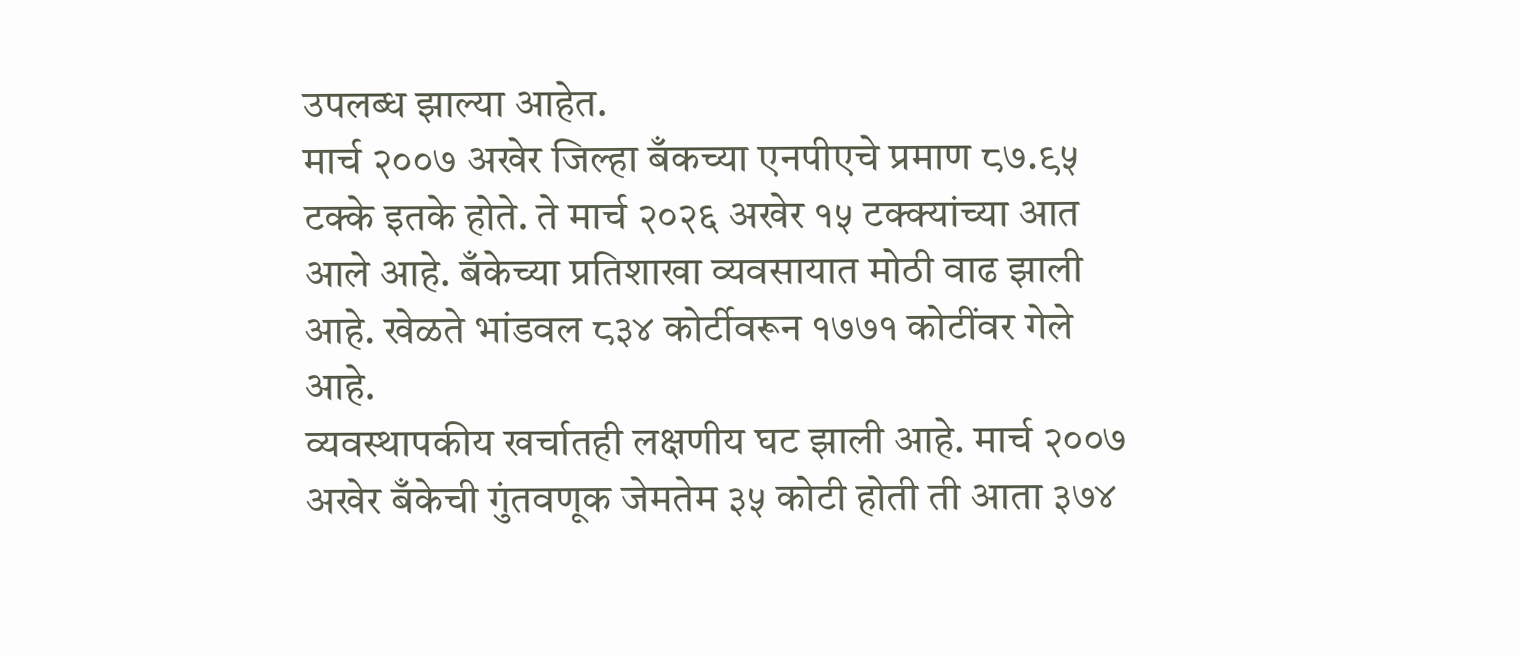उपलब्ध झाल्या आहेत.
मार्च २००७ अखेर जिल्हा बँकच्या एनपीएचे प्रमाण ८७.९५ टक्के इतके होते. ते मार्च २०२६ अखेर १५ टक्क्यांच्या आत आले आहे. बँकेच्या प्रतिशाखा व्यवसायात मोठी वाढ झाली आहे. खेळते भांडवल ८३४ कोर्टीवरून १७७१ कोटींवर गेले आहे.
व्यवस्थापकीय खर्चातही लक्षणीय घट झाली आहे. मार्च २००७ अखेर बँकेची गुंतवणूक जेमतेम ३५ कोटी होती ती आता ३७४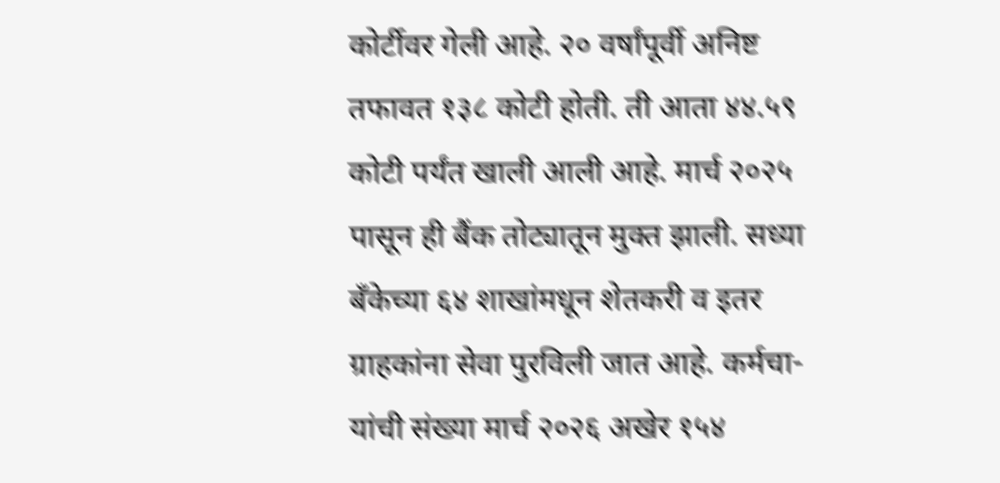कोर्टीवर गेली आहे. २० वर्षांपूर्वी अनिष्ट तफावत १३८ कोटी होती. ती आता ४४.५९ कोटी पर्यंत खाली आली आहे. मार्च २०२५ पासून ही बैंक तोट्यातून मुक्त झाली. सध्या बँकेच्या ६४ शाखांमधून शेतकरी व इतर ग्राहकांना सेवा पुरविली जात आहे. कर्मचा-यांची संख्या मार्च २०२६ अखेर १५४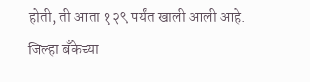होती, ती आता १२९ पर्यंत खाली आली आहे.
जिल्हा बँकेच्या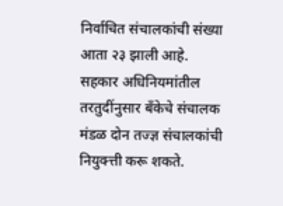निर्वाचित संचालकांची संख्या आता २३ झाली आहे. सहकार अधिनियमांतील तरतुदींनुसार बँकेचे संचालक मंडळ दोन तज्ज्ञ संचालकांची नियुक्त्ती करू शकते.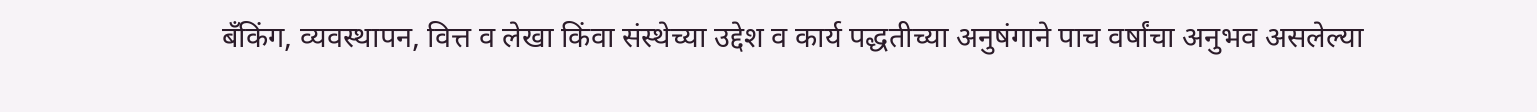बँकिंग, व्यवस्थापन, वित्त व लेखा किंवा संस्थेच्या उद्देश व कार्य पद्धतीच्या अनुषंगाने पाच वर्षांचा अनुभव असलेल्या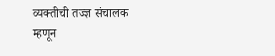व्यक्तीची तज्ज्ञ संचालक म्हणून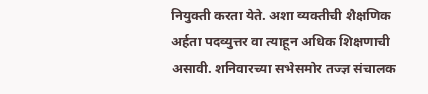नियुक्ती करता येते. अशा व्यक्तीची शैक्षणिक अर्हता पदव्युत्तर वा त्याहून अधिक शिक्षणाची असावी. शनिवारच्या सभेसमोर तज्ज्ञ संचालक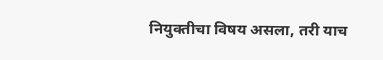नियुक्तीचा विषय असला, तरी याच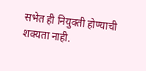सभेत ही नियुक्ती होण्याची शक्यता नाही.